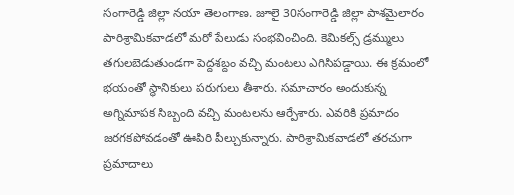సంగారెడ్డి జిల్లా నయా తెలంగాణ. జూలై 30సంగారెడ్డి జిల్లా పాశమైలారం పారిశ్రామికవాడలో మరో పేలుడు సంభవించింది. కెమికల్స్ డ్రమ్ములు తగులబెడుతుండగా పెద్దశబ్దం వచ్చి మంటలు ఎగిసిపడ్డాయి. ఈ క్రమంలో భయంతో స్థానికులు పరుగులు తీశారు. సమాచారం అందుకున్న అగ్నిమాపక సిబ్బంది వచ్చి మంటలను ఆర్పేశారు. ఎవరికి ప్రమాదం జరగకపోవడంతో ఊపిరి పీల్చుకున్నారు. పారిశ్రామికవాడలో తరచుగా ప్రమాదాలు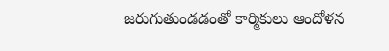జరుగుతుండడంతో కార్మికులు ఆందోళన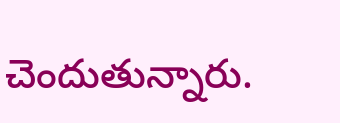చెందుతున్నారు.